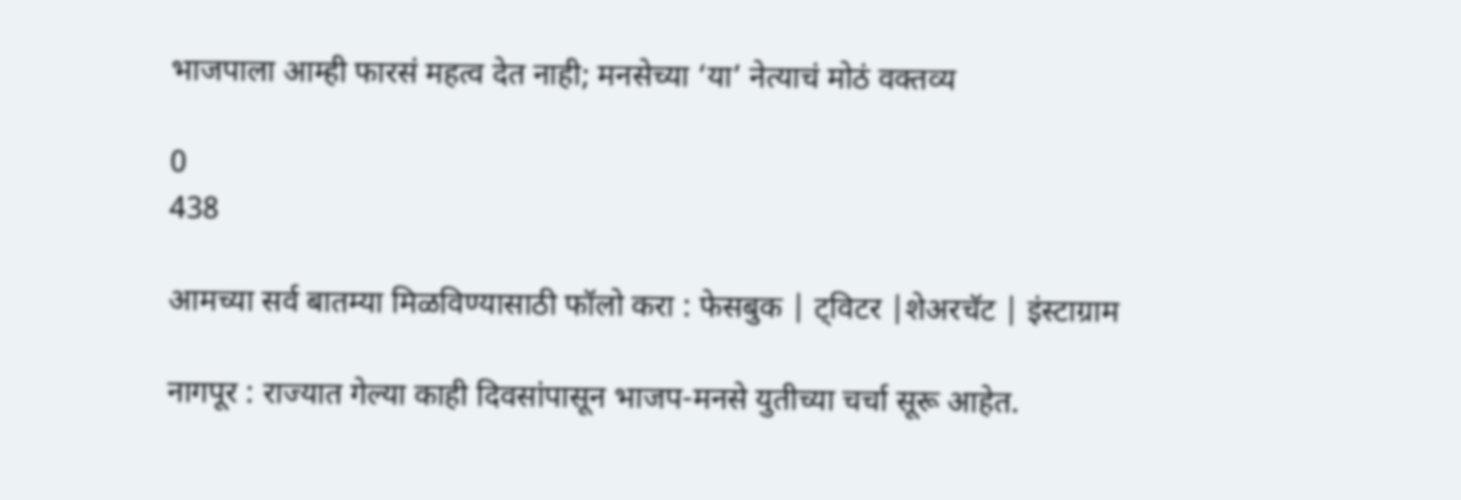भाजपाला आम्ही फारसं महत्व देत नाही; मनसेच्या ‘या’ नेत्याचं मोठं वक्तव्य

0
438

आमच्या सर्व बातम्या मिळविण्यासाठी फॉलो करा : फेसबुक | ट्विटर |शेअरचॅट | इंस्टाग्राम

नागपूर : राज्यात गेल्या काही दिवसांपासून भाजप-मनसे युतीच्या चर्चा सूरू आहेत.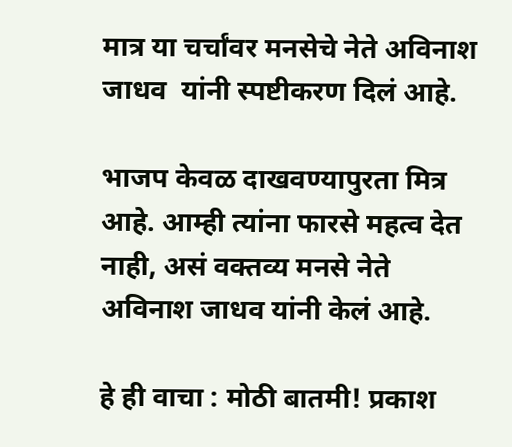मात्र या चर्चांवर मनसेचे नेते अविनाश जाधव  यांनी स्पष्टीकरण दिलं आहे.

भाजप केवळ दाखवण्यापुरता मित्र आहे. आम्ही त्यांना फारसे महत्व देत नाही, असं वक्तव्य मनसे नेते अविनाश जाधव यांनी केलं आहे.

हे ही वाचा : मोठी बातमी! प्रकाश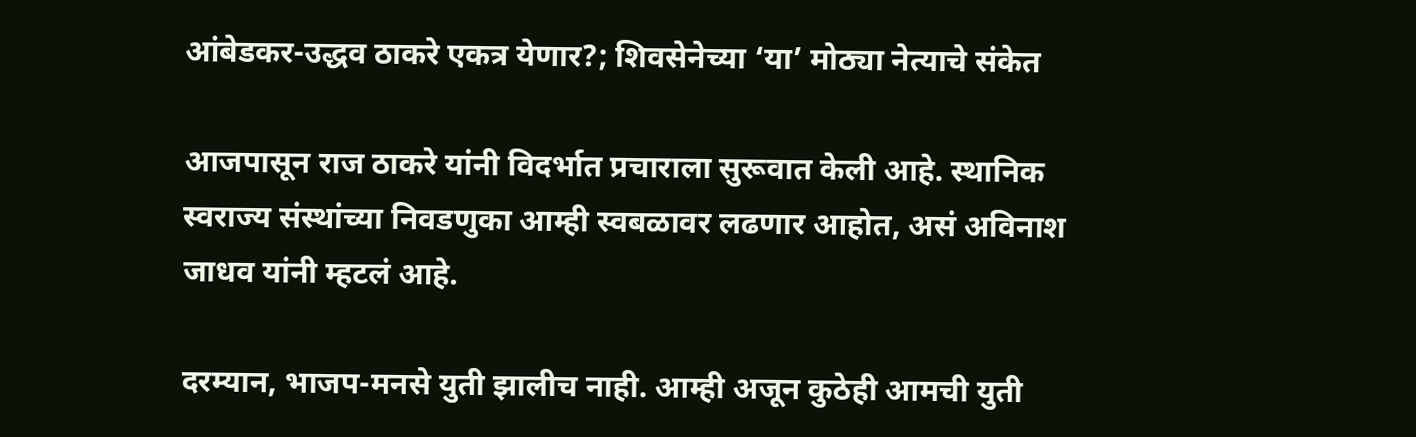आंबेडकर-उद्धव ठाकरे एकत्र येणार?; शिवसेनेच्या ‘या’ मोठ्या नेत्याचे संकेत

आजपासून राज ठाकरे यांनी विदर्भात प्रचाराला सुरूवात केली आहे. स्थानिक स्वराज्य संस्थांच्या निवडणुका आम्ही स्वबळावर लढणार आहोत, असं अविनाश जाधव यांनी म्हटलं आहे.

दरम्यान, भाजप-मनसे युती झालीच नाही. आम्ही अजून कुठेही आमची युती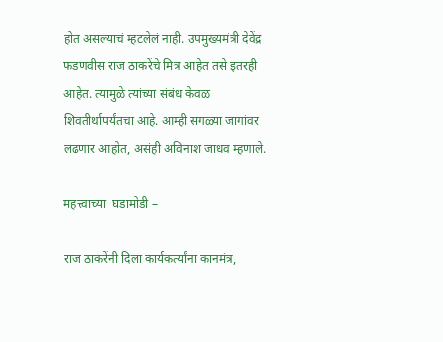होत असल्याचं म्हटलेलं नाही. उपमुख्यमंत्री देवेंद्र फडणवीस राज ठाकरेंचे मित्र आहेत तसे इतरही आहेत. त्यामुळे त्यांच्या संबंध केवळ शिवतीर्थापर्यंतचा आहे. आम्ही सगळ्या जागांवर लढणार आहोत, असंही अविनाश जाधव म्हणाले.

महत्त्वाच्या  घडामोडी –

राज ठाकरेंनी दिला कार्यकर्त्यांना कानमंत्र,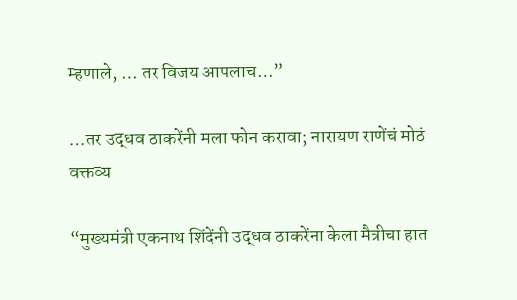म्हणाले, … तर विजय आपलाच…”

…तर उद्धव ठाकरेंनी मला फोन करावा; नारायण राणेंचं मोठं वक्तव्य

“मुख्यमंत्री एकनाथ शिंदेंनी उद्धव ठाकरेंना केला मैत्रीचा हात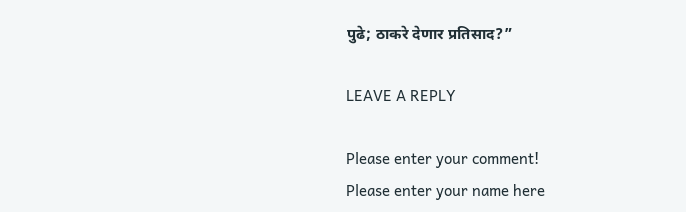पुढे; ठाकरे देणार प्रतिसाद?”

LEAVE A REPLY

Please enter your comment!
Please enter your name here